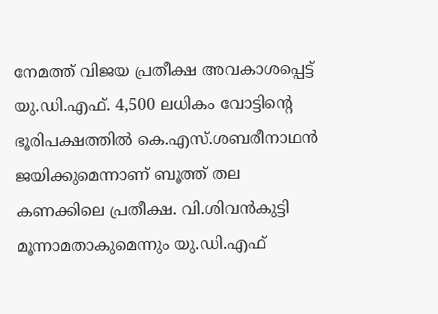നേമത്ത് വിജയ പ്രതീക്ഷ അവകാശപ്പെട്ട് യു.ഡി.എഫ്. 4,500 ലധികം വോട്ടിന്‍റെ ഭൂരിപക്ഷത്തില്‍ കെ.എസ്.ശബരീനാഥന്‍ ജയിക്കുമെന്നാണ് ബൂത്ത് തല കണക്കിലെ പ്രതീക്ഷ. വി.ശിവന്‍കുട്ടി മൂന്നാമതാകുമെന്നും യു.ഡി.എഫ്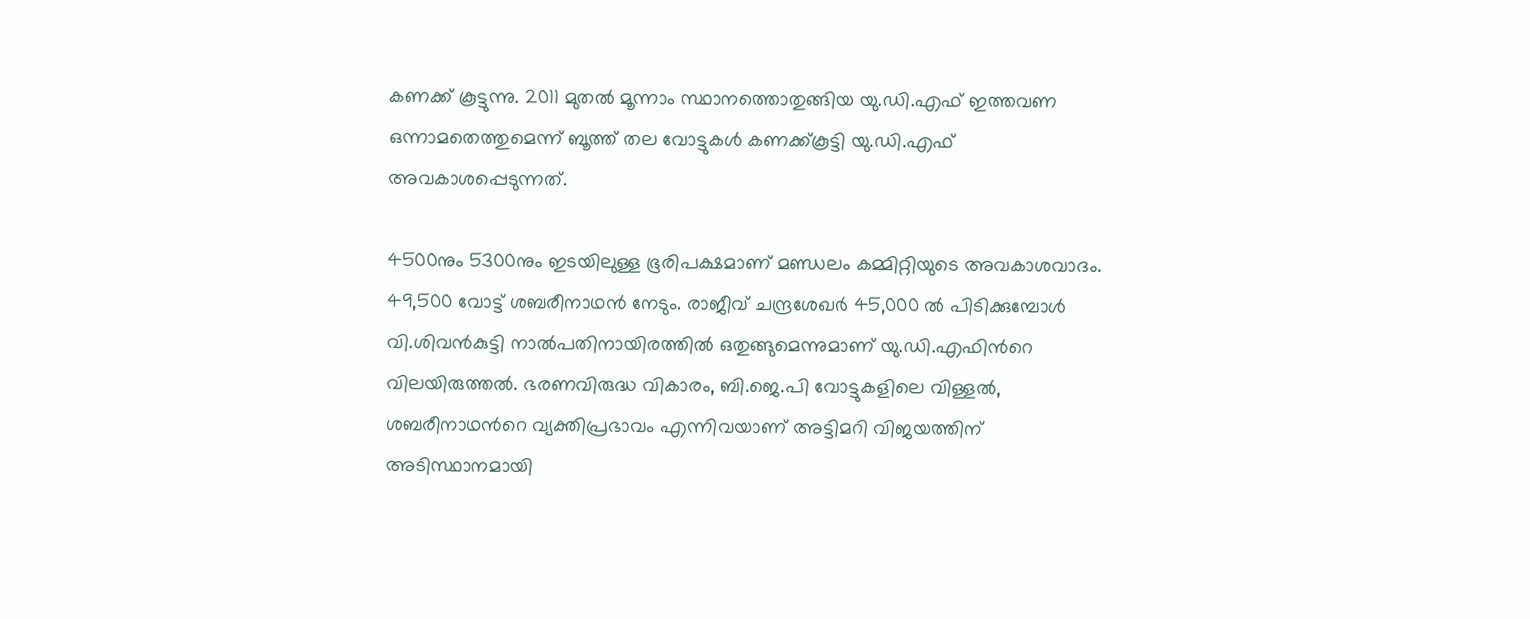കണക്ക് കൂട്ടുന്നു. 2011 മുതല്‍ മൂന്നാം സ്ഥാനത്തൊതുങ്ങിയ യു.ഡി.എഫ് ഇത്തവണ ഒന്നാമതെത്തുമെന്ന് ബൂത്ത് തല വോട്ടുകള്‍ കണക്ക്കൂട്ടി യു.ഡി.എഫ് അവകാശപ്പെടുന്നത്.

4500നും 5300നും ഇടയിലുള്ള ഭൂരിപക്ഷമാണ് മണ്ഡലം കമ്മിറ്റിയുടെ അവകാശവാദം. 49,500 വോട്ട് ശബരീനാഥന്‍ നേടും. രാജീവ് ചന്ദ്രശേഖര്‍ 45,000 ല്‍ പിടിക്കുമ്പോള്‍ വി.ശിവന്‍കുട്ടി നാല്‍പതിനായിരത്തില്‍ ഒതുങ്ങുമെന്നുമാണ് യു.ഡി.എഫിന്‍റെ വിലയിരുത്തല്‍. ഭരണവിരുദ്ധ വികാരം, ബി.ജെ.പി വോട്ടുകളിലെ വിള്ളല്‍, ശബരീനാഥന്‍റെ വ്യക്തിപ്രഭാവം എന്നിവയാണ് അട്ടിമറി വിജയത്തിന് അടിസ്ഥാനമായി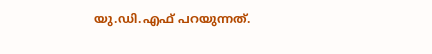യു.ഡി.എഫ് പറയുന്നത്.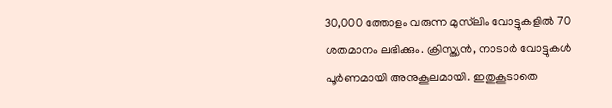30,000 ത്തോളം വരുന്ന മുസ്‍ലിം വോട്ടുകളില്‍ 70 ശതമാനം ലഭിക്കും. ക്രിസ്ത്യന്‍, നാടാര്‍ വോട്ടുകള്‍ പൂര്‍ണമായി അനുകൂലമായി. ഇതുകൂടാതെ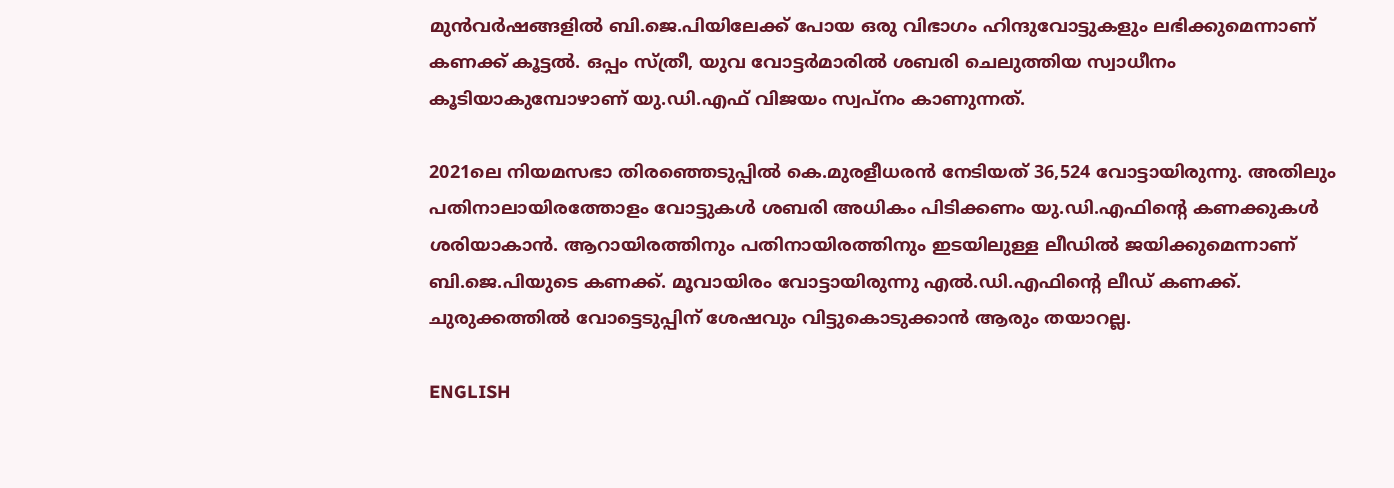മുന്‍വര്‍ഷങ്ങളില്‍ ബി.ജെ.പിയിലേക്ക് പോയ ഒരു വിഭാഗം ഹിന്ദുവോട്ടുകളും ലഭിക്കുമെന്നാണ് കണക്ക് കൂട്ടല്‍. ഒപ്പം സ്ത്രീ, യുവ വോട്ടര്‍മാരില്‍ ശബരി ചെലുത്തിയ സ്വാധീനം കൂടിയാകുമ്പോഴാണ് യു.ഡി.എഫ് വിജയം സ്വപ്നം കാണുന്നത്.

2021ലെ നിയമസഭാ തിരഞ്ഞെടുപ്പില്‍ കെ.മുരളീധരന്‍ നേടിയത് 36,524 വോട്ടായിരുന്നു. അതിലും പതിനാലായിരത്തോളം വോട്ടുകള്‍ ശബരി അധികം പിടിക്കണം യു.ഡി.എഫിന്‍റെ കണക്കുകള്‍ ശരിയാകാന്‍. ആറായിരത്തിനും പതിനായിരത്തിനും ഇടയിലുള്ള ലീഡില്‍ ജയിക്കുമെന്നാണ് ബി.ജെ.പിയുടെ കണക്ക്. മൂവായിരം വോട്ടായിരുന്നു എല്‍.ഡി.എഫിന്‍റെ ലീഡ് കണക്ക്. ചുരുക്കത്തില്‍ വോട്ടെടുപ്പിന് ശേഷവും വിട്ടുകൊടുക്കാന്‍ ആരും തയാറല്ല.

ENGLISH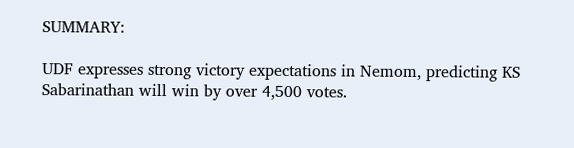SUMMARY:

UDF expresses strong victory expectations in Nemom, predicting KS Sabarinathan will win by over 4,500 votes.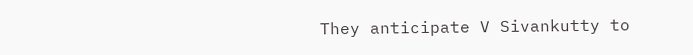They anticipate V Sivankutty to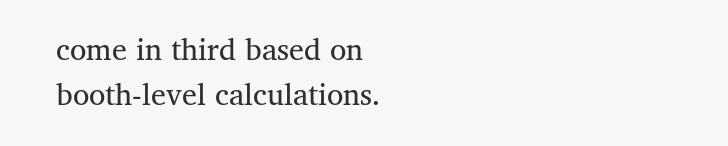come in third based on booth-level calculations.